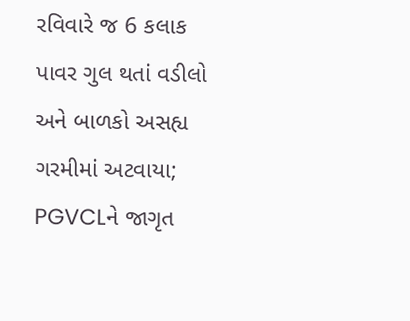રવિવારે જ 6 કલાક પાવર ગુલ થતાં વડીલો અને બાળકો અસહ્ય ગરમીમાં અટવાયા; PGVCLને જાગૃત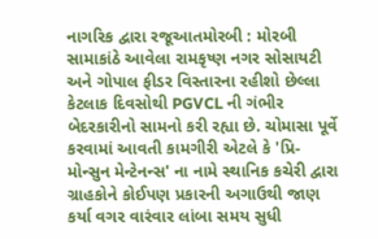નાગરિક દ્વારા રજૂઆતમોરબી : મોરબી સામાકાંઠે આવેલા રામકૃષ્ણ નગર સોસાયટી અને ગોપાલ ફીડર વિસ્તારના રહીશો છેલ્લા કેટલાક દિવસોથી PGVCL ની ગંભીર બેદરકારીનો સામનો કરી રહ્યા છે. ચોમાસા પૂર્વે કરવામાં આવતી કામગીરી એટલે કે 'પ્રિ-મોન્સુન મેન્ટેનન્સ' ના નામે સ્થાનિક કચેરી દ્વારા ગ્રાહકોને કોઈપણ પ્રકારની અગાઉથી જાણ કર્યા વગર વારંવાર લાંબા સમય સુધી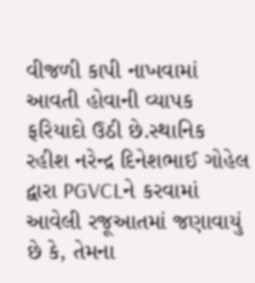વીજળી કાપી નાખવામાં આવતી હોવાની વ્યાપક ફરિયાદો ઉઠી છે.સ્થાનિક રહીશ નરેન્દ્ર દિનેશભાઈ ગોહેલ દ્વારા PGVCLને કરવામાં આવેલી રજૂઆતમાં જણાવાયું છે કે, તેમના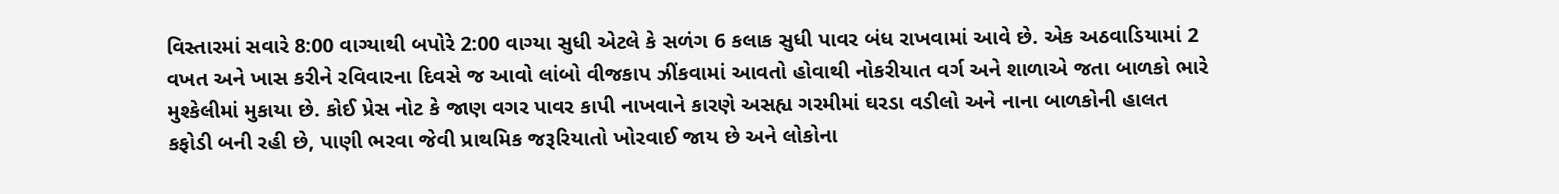વિસ્તારમાં સવારે 8:00 વાગ્યાથી બપોરે 2:00 વાગ્યા સુધી એટલે કે સળંગ 6 કલાક સુધી પાવર બંધ રાખવામાં આવે છે. એક અઠવાડિયામાં 2 વખત અને ખાસ કરીને રવિવારના દિવસે જ આવો લાંબો વીજકાપ ઝીંકવામાં આવતો હોવાથી નોકરીયાત વર્ગ અને શાળાએ જતા બાળકો ભારે મુશ્કેલીમાં મુકાયા છે. કોઈ પ્રેસ નોટ કે જાણ વગર પાવર કાપી નાખવાને કારણે અસહ્ય ગરમીમાં ઘરડા વડીલો અને નાના બાળકોની હાલત કફોડી બની રહી છે, પાણી ભરવા જેવી પ્રાથમિક જરૂરિયાતો ખોરવાઈ જાય છે અને લોકોના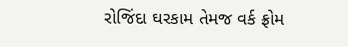રોજિંદા ઘરકામ તેમજ વર્ક ફ્રોમ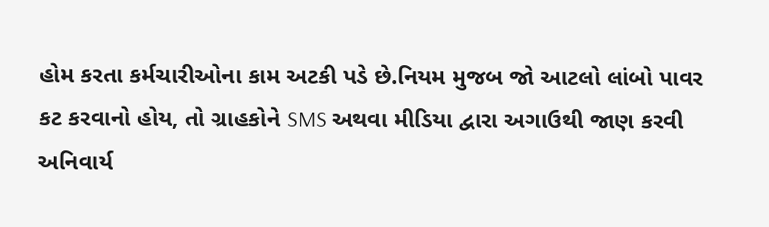હોમ કરતા કર્મચારીઓના કામ અટકી પડે છે.નિયમ મુજબ જો આટલો લાંબો પાવર કટ કરવાનો હોય, તો ગ્રાહકોને SMS અથવા મીડિયા દ્વારા અગાઉથી જાણ કરવી અનિવાર્ય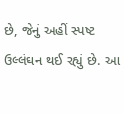છે, જેનું અહીં સ્પષ્ટ ઉલ્લંઘન થઈ રહ્યું છે. આ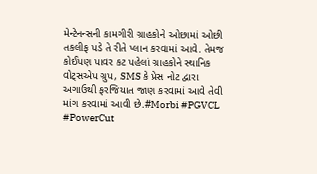મેન્ટેનન્સની કામગીરી ગ્રાહકોને ઓછામાં ઓછી તકલીફ પડે તે રીતે પ્લાન કરવામાં આવે. તેમજ કોઈપણ પાવર કટ પહેલાં ગ્રાહકોને સ્થાનિક વોટ્સએપ ગ્રુપ, SMS કે પ્રેસ નોટ દ્વારા અગાઉથી ફરજિયાત જાણ કરવામાં આવે તેવી માંગ કરવામાં આવી છે.#Morbi #PGVCL #PowerCut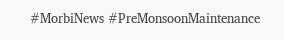#MorbiNews #PreMonsoonMaintenance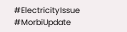#ElectricityIssue #MorbiUpdate